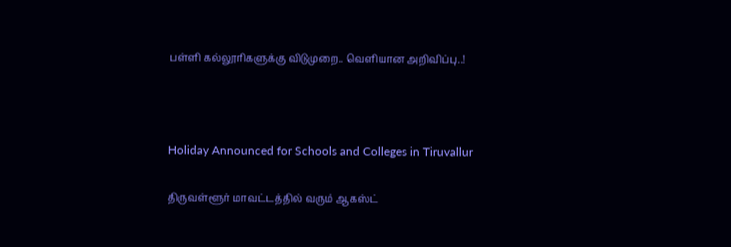பள்ளி கல்லூரிகளுக்கு விடுமுறை.. வெளியான அறிவிப்பு..!



Holiday Announced for Schools and Colleges in Tiruvallur

திருவள்ளூர் மாவட்டத்தில் வரும் ஆகஸ்ட்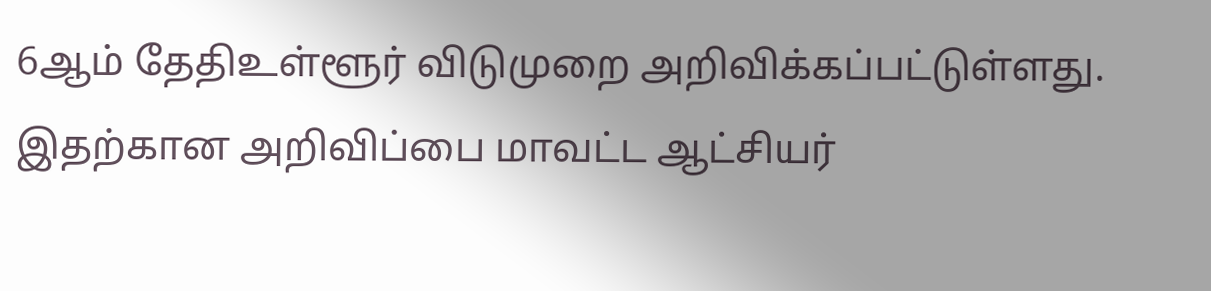6ஆம் தேதிஉள்ளூர் விடுமுறை அறிவிக்கப்பட்டுள்ளது. இதற்கான அறிவிப்பை மாவட்ட ஆட்சியர்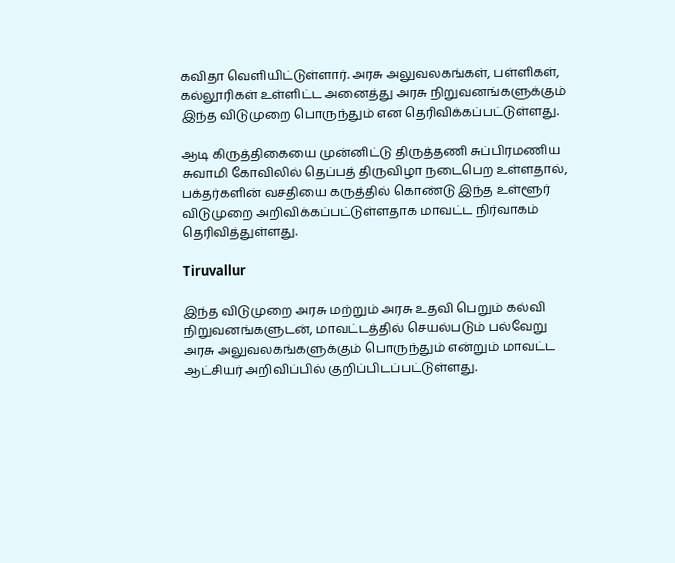கவிதா வெளியிட்டுள்ளார். அரசு அலுவலகங்கள், பள்ளிகள், கல்லூரிகள் உள்ளிட்ட அனைத்து அரசு நிறுவனங்களுக்கும் இந்த விடுமுறை பொருந்தும் என தெரிவிக்கப்பட்டுள்ளது.

ஆடி கிருத்திகையை முன்னிட்டு திருத்தணி சுப்பிரமணிய சுவாமி கோவிலில் தெப்பத் திருவிழா நடைபெற உள்ளதால், பக்தர்களின் வசதியை கருத்தில் கொண்டு இந்த உள்ளூர் விடுமுறை அறிவிக்கப்பட்டுள்ளதாக மாவட்ட நிர்வாகம் தெரிவித்துள்ளது.

Tiruvallur

இந்த விடுமுறை அரசு மற்றும் அரசு உதவி பெறும் கல்வி நிறுவனங்களுடன், மாவட்டத்தில் செயல்படும் பல்வேறு அரசு அலுவலகங்களுக்கும் பொருந்தும் என்றும் மாவட்ட ஆட்சியர் அறிவிப்பில் குறிப்பிடப்பட்டுள்ளது.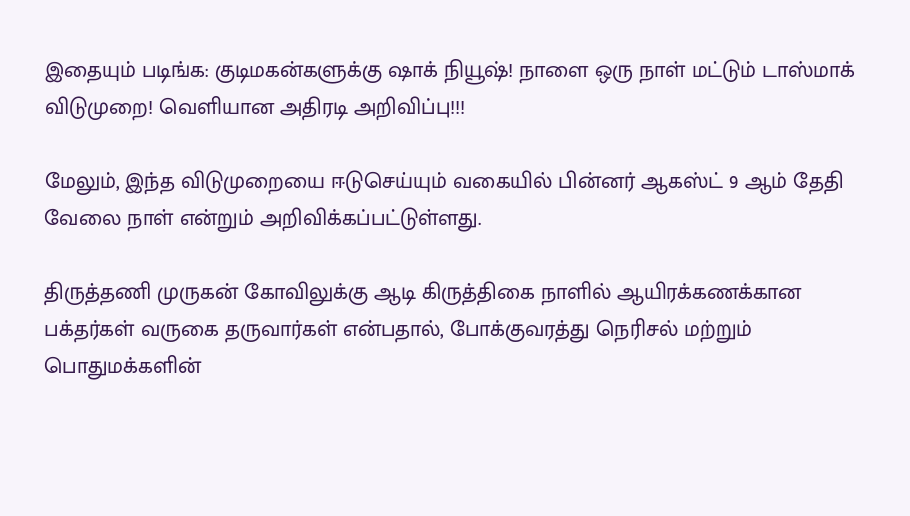இதையும் படிங்க: குடிமகன்களுக்கு ஷாக் நியூஷ்! நாளை ஒரு நாள் மட்டும் டாஸ்மாக் விடுமுறை! வெளியான அதிரடி அறிவிப்பு!!!

மேலும், இந்த விடுமுறையை ஈடுசெய்யும் வகையில் பின்னர் ஆகஸ்ட் 9 ஆம் தேதி வேலை நாள் என்றும் அறிவிக்கப்பட்டுள்ளது.

திருத்தணி முருகன் கோவிலுக்கு ஆடி கிருத்திகை நாளில் ஆயிரக்கணக்கான பக்தர்கள் வருகை தருவார்கள் என்பதால், போக்குவரத்து நெரிசல் மற்றும் பொதுமக்களின்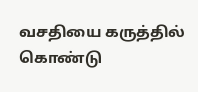வசதியை கருத்தில் கொண்டு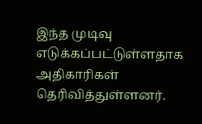இந்த முடிவு எடுக்கப்பட்டுள்ளதாக அதிகாரிகள் தெரிவித்துள்ளனர்.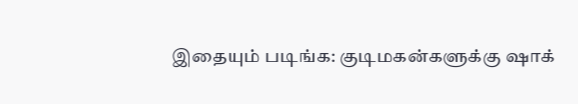இதையும் படிங்க: குடிமகன்களுக்கு ஷாக்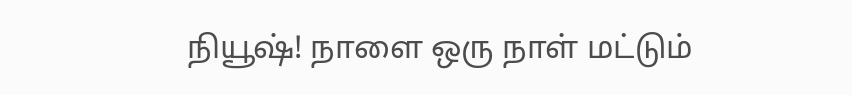நியூஷ்! நாளை ஒரு நாள் மட்டும்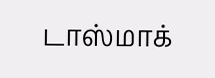டாஸ்மாக்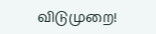விடுமுறை!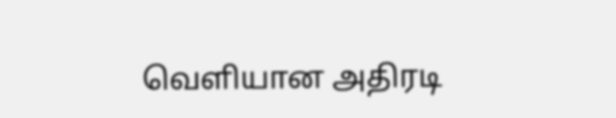வெளியான அதிரடி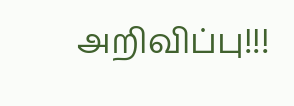அறிவிப்பு!!!